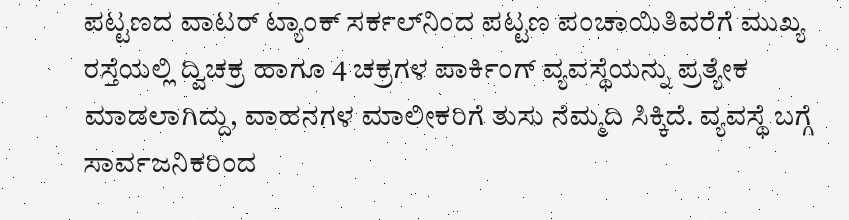ಪಟ್ಟಣದ ವಾಟರ್‌ ಟ್ಯಾಂಕ್‌ ಸರ್ಕಲ್‌ನಿಂದ ಪಟ್ಟಣ ಪಂಚಾಯಿತಿವರೆಗೆ ಮುಖ್ಯ ರಸ್ತೆಯಲ್ಲಿ ದ್ವಿಚಕ್ರ ಹಾಗೂ 4 ಚಕ್ರಗಳ ಪಾರ್ಕಿಂಗ್‌ ವ್ಯವಸ್ಥೆಯನ್ನು ಪ್ರತ್ಯೇಕ ಮಾಡಲಾಗಿದ್ದು, ವಾಹನಗಳ ಮಾಲೀಕರಿಗೆ ತುಸು ನೆಮ್ಮದಿ ಸಿಕ್ಕಿದೆ. ವ್ಯವಸ್ಥೆ ಬಗ್ಗೆ ಸಾರ್ವಜನಿಕರಿಂದ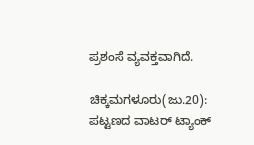ಪ್ರಶಂಸೆ ವ್ಯವಕ್ತವಾಗಿದೆ.

ಚಿಕ್ಕಮಗಳೂರು(ಜು.20): ಪಟ್ಟಣದ ವಾಟರ್‌ ಟ್ಯಾಂಕ್‌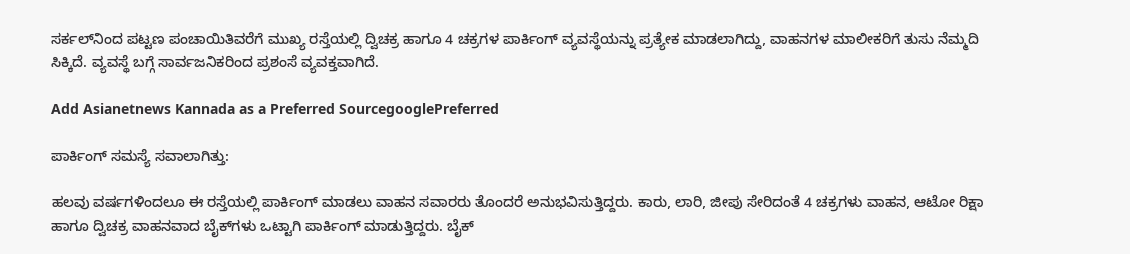ಸರ್ಕಲ್‌ನಿಂದ ಪಟ್ಟಣ ಪಂಚಾಯಿತಿವರೆಗೆ ಮುಖ್ಯ ರಸ್ತೆಯಲ್ಲಿ ದ್ವಿಚಕ್ರ ಹಾಗೂ 4 ಚಕ್ರಗಳ ಪಾರ್ಕಿಂಗ್‌ ವ್ಯವಸ್ಥೆಯನ್ನು ಪ್ರತ್ಯೇಕ ಮಾಡಲಾಗಿದ್ದು, ವಾಹನಗಳ ಮಾಲೀಕರಿಗೆ ತುಸು ನೆಮ್ಮದಿ ಸಿಕ್ಕಿದೆ. ವ್ಯವಸ್ಥೆ ಬಗ್ಗೆ ಸಾರ್ವಜನಿಕರಿಂದ ಪ್ರಶಂಸೆ ವ್ಯವಕ್ತವಾಗಿದೆ.

Add Asianetnews Kannada as a Preferred SourcegooglePreferred

ಪಾರ್ಕಿಂಗ್ ಸಮಸ್ಯೆ ಸವಾಲಾಗಿತ್ತು:

ಹಲವು ವರ್ಷಗಳಿಂದಲೂ ಈ ರಸ್ತೆಯಲ್ಲಿ ಪಾರ್ಕಿಂಗ್‌ ಮಾಡಲು ವಾಹನ ಸವಾರರು ತೊಂದರೆ ಅನುಭವಿಸುತ್ತಿದ್ದರು. ಕಾರು, ಲಾರಿ, ಜೀಪು ಸೇರಿದಂತೆ 4 ಚಕ್ರಗಳು ವಾಹನ, ಆಟೋ ರಿಕ್ಷಾ ಹಾಗೂ ದ್ವಿಚಕ್ರ ವಾಹನವಾದ ಬೈಕ್‌ಗಳು ಒಟ್ಟಾಗಿ ಪಾರ್ಕಿಂಗ್‌ ಮಾಡುತ್ತಿದ್ದರು. ಬೈಕ್‌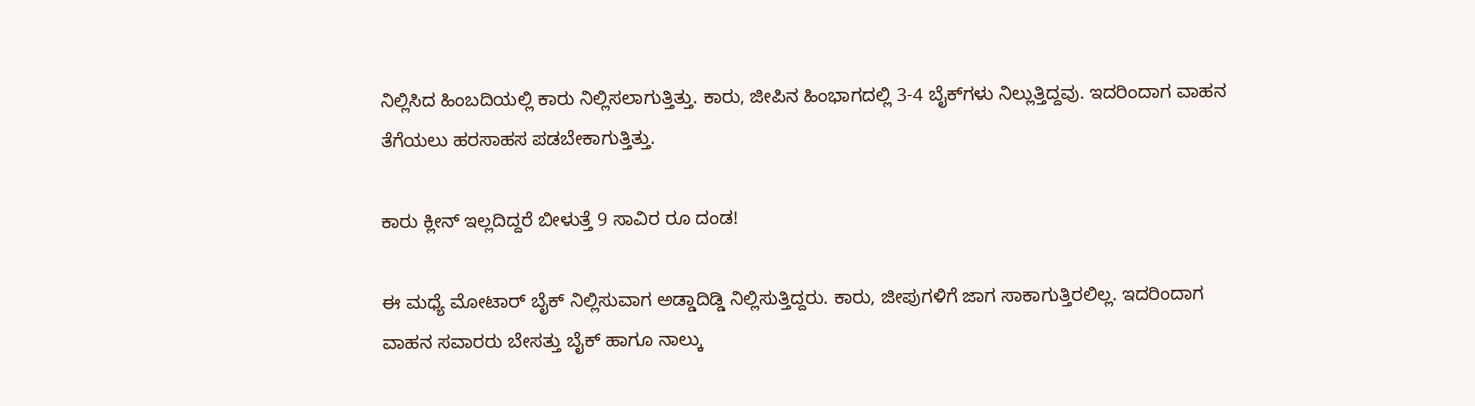ನಿಲ್ಲಿಸಿದ ಹಿಂಬದಿಯಲ್ಲಿ ಕಾರು ನಿಲ್ಲಿಸಲಾಗುತ್ತಿತ್ತು. ಕಾರು, ಜೀಪಿನ ಹಿಂಭಾಗದಲ್ಲಿ 3-4 ಬೈಕ್‌ಗಳು ನಿಲ್ಲುತ್ತಿದ್ದವು. ಇದರಿಂದಾಗ ವಾಹನ ತೆಗೆಯಲು ಹರಸಾಹಸ ಪಡಬೇಕಾಗುತ್ತಿತ್ತು.

ಕಾರು ಕ್ಲೀನ್ ಇಲ್ಲದಿದ್ದರೆ ಬೀಳುತ್ತೆ 9 ಸಾವಿರ ರೂ ದಂಡ!

ಈ ಮಧ್ಯೆ ಮೋಟಾರ್‌ ಬೈಕ್‌ ನಿಲ್ಲಿಸುವಾಗ ಅಡ್ಡಾದಿಡ್ಡಿ ನಿಲ್ಲಿಸುತ್ತಿದ್ದರು. ಕಾರು, ಜೀಪುಗಳಿಗೆ ಜಾಗ ಸಾಕಾಗುತ್ತಿರಲಿಲ್ಲ. ಇದರಿಂದಾಗ ವಾಹನ ಸವಾರರು ಬೇಸತ್ತು ಬೈಕ್‌ ಹಾಗೂ ನಾಲ್ಕು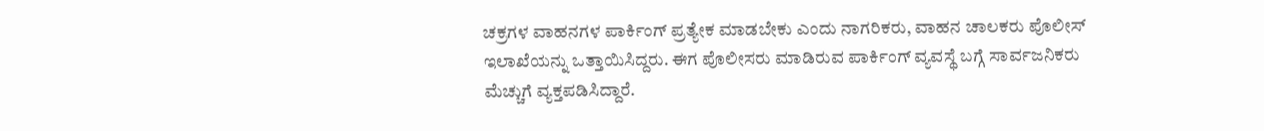ಚಕ್ರಗಳ ವಾಹನಗಳ ಪಾರ್ಕಿಂಗ್‌ ಪ್ರತ್ಯೇಕ ಮಾಡಬೇಕು ಎಂದು ನಾಗರಿಕರು, ವಾಹನ ಚಾಲಕರು ಪೊಲೀಸ್‌ ಇಲಾಖೆಯನ್ನು ಒತ್ತಾಯಿಸಿದ್ದರು. ಈಗ ಪೊಲೀಸರು ಮಾಡಿರುವ ಪಾರ್ಕಿಂಗ್‌ ವ್ಯವಸ್ಥೆ ಬಗ್ಗೆ ಸಾರ್ವಜನಿಕರು ಮೆಚ್ಚುಗೆ ವ್ಯಕ್ತಪಡಿಸಿದ್ದಾರೆ.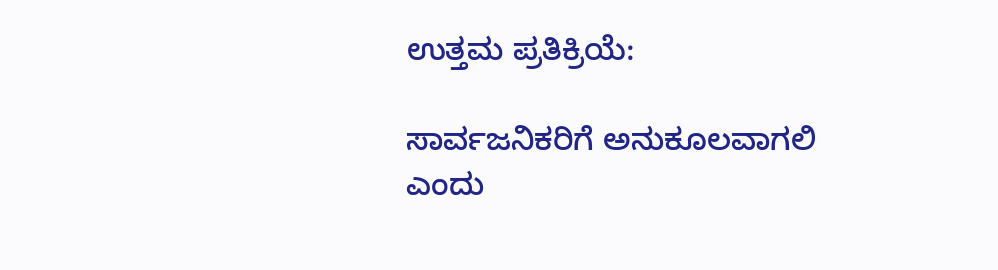ಉತ್ತಮ ಪ್ರತಿಕ್ರಿಯೆ:

ಸಾರ್ವಜನಿಕರಿಗೆ ಅನುಕೂಲವಾಗಲಿ ಎಂದು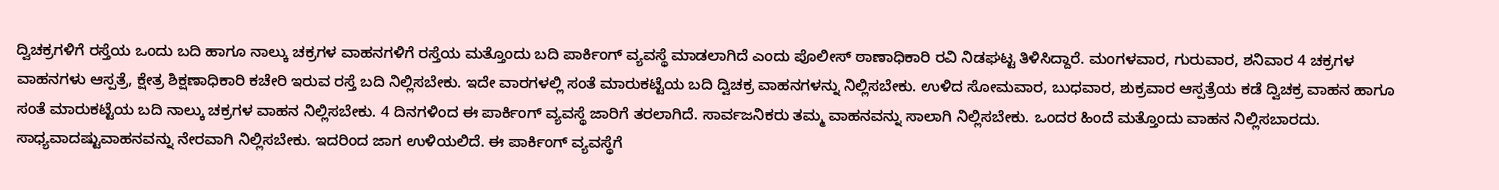ದ್ವಿಚಕ್ರಗಳಿಗೆ ರಸ್ತೆಯ ಒಂದು ಬದಿ ಹಾಗೂ ನಾಲ್ಕು ಚಕ್ರಗಳ ವಾಹನಗಳಿಗೆ ರಸ್ತೆಯ ಮತ್ತೊಂದು ಬದಿ ಪಾರ್ಕಿಂಗ್‌ ವ್ಯವಸ್ಥೆ ಮಾಡಲಾಗಿದೆ ಎಂದು ಪೊಲೀಸ್‌ ಠಾಣಾಧಿಕಾರಿ ರವಿ ನಿಡಘಟ್ಟ ತಿಳಿಸಿದ್ದಾರೆ. ಮಂಗಳವಾರ, ಗುರುವಾರ, ಶನಿವಾರ 4 ಚಕ್ರಗಳ ವಾಹನಗಳು ಆಸ್ಪತ್ರೆ, ಕ್ಷೇತ್ರ ಶಿಕ್ಷಣಾಧಿಕಾರಿ ಕಚೇರಿ ಇರುವ ರಸ್ತೆ ಬದಿ ನಿಲ್ಲಿಸಬೇಕು. ಇದೇ ವಾರಗಳಲ್ಲಿ ಸಂತೆ ಮಾರುಕಟ್ಟೆಯ ಬದಿ ದ್ವಿಚಕ್ರ ವಾಹನಗಳನ್ನು ನಿಲ್ಲಿಸಬೇಕು. ಉಳಿದ ಸೋಮವಾರ, ಬುಧವಾರ, ಶುಕ್ರವಾರ ಆಸ್ಪತ್ರೆಯ ಕಡೆ ದ್ವಿಚಕ್ರ ವಾಹನ ಹಾಗೂ ಸಂತೆ ಮಾರುಕಟ್ಟೆಯ ಬದಿ ನಾಲ್ಕು ಚಕ್ರಗಳ ವಾಹನ ನಿಲ್ಲಿಸಬೇಕು. 4 ದಿನಗಳಿಂದ ಈ ಪಾರ್ಕಿಂಗ್‌ ವ್ಯವಸ್ಥೆ ಜಾರಿಗೆ ತರಲಾಗಿದೆ. ಸಾರ್ವಜನಿಕರು ತಮ್ಮ ವಾಹನವನ್ನು ಸಾಲಾಗಿ ನಿಲ್ಲಿಸಬೇಕು. ಒಂದರ ಹಿಂದೆ ಮತ್ತೊಂದು ವಾಹನ ನಿಲ್ಲಿಸಬಾರದು. ಸಾಧ್ಯವಾದಷ್ಟುವಾಹನವನ್ನು ನೇರವಾಗಿ ನಿಲ್ಲಿಸಬೇಕು. ಇದರಿಂದ ಜಾಗ ಉಳಿಯಲಿದೆ. ಈ ಪಾರ್ಕಿಂಗ್‌ ವ್ಯವಸ್ಥೆಗೆ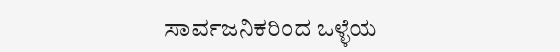ಸಾರ್ವಜನಿಕರಿಂದ ಒಳ್ಳೆಯ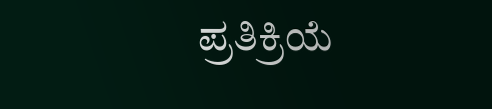ಪ್ರತಿಕ್ರಿಯೆ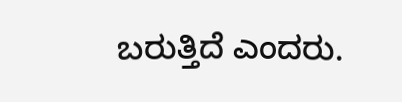ಬರುತ್ತಿದೆ ಎಂದರು.